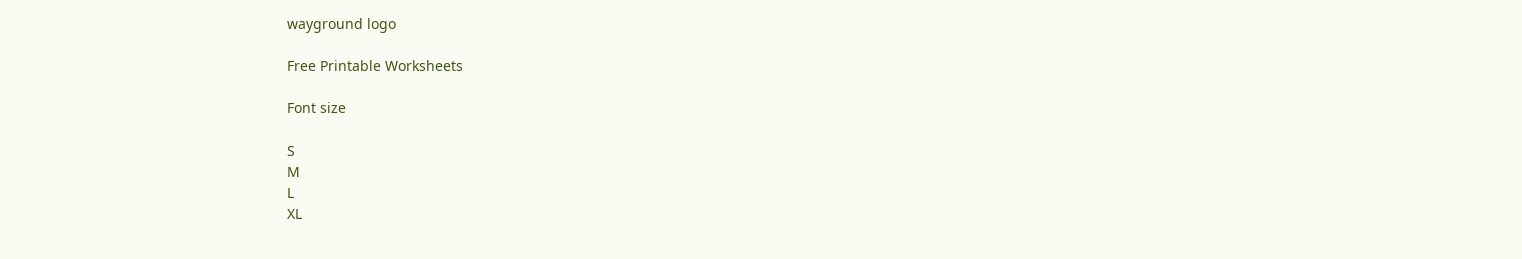wayground logo

Free Printable Worksheets

Font size

S
M
L
XL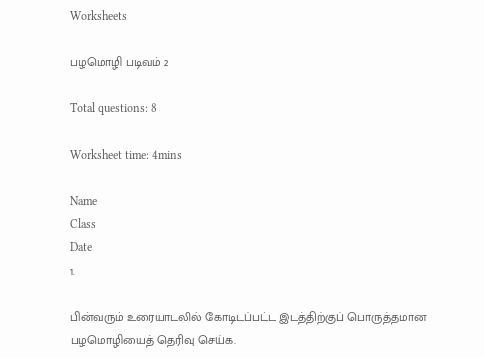Worksheets

பழமொழி படிவம் 2

Total questions: 8

Worksheet time: 4mins

Name
Class
Date
1.

பின்வரும் உரையாடலில் கோடிடப்பட்ட இடத்திற்குப் பொருத்தமான பழமொழியைத் தெரிவு செய்க.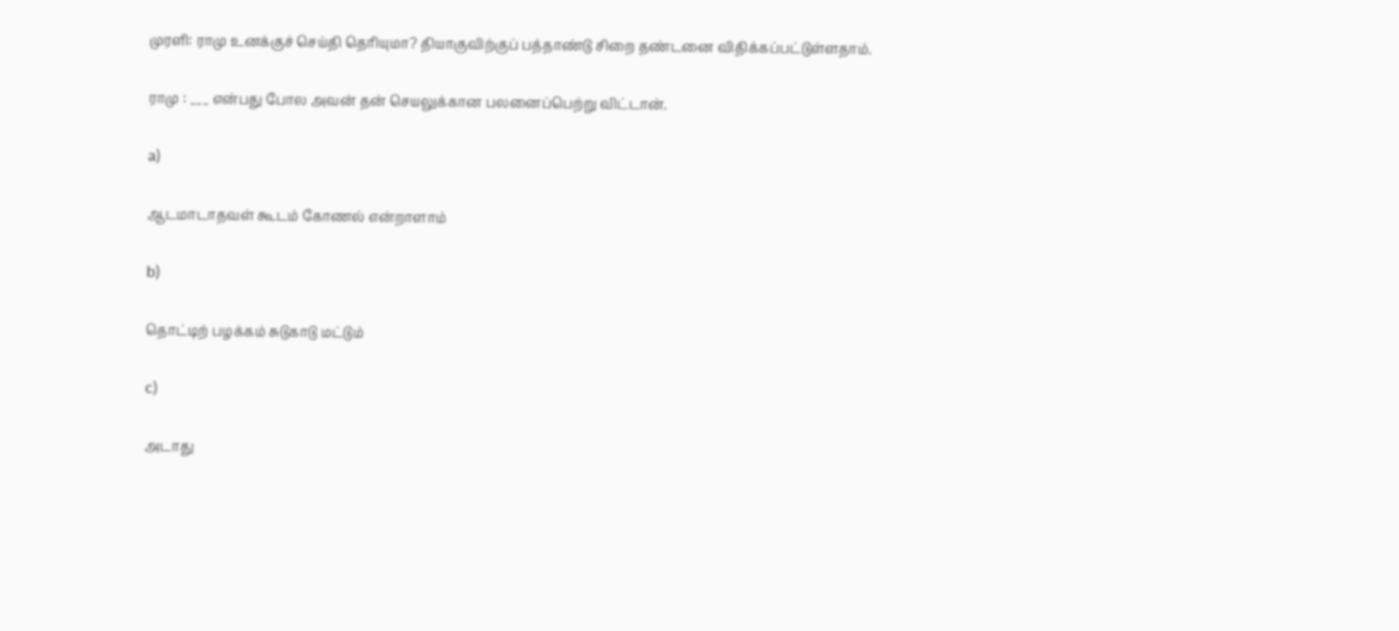முரளி: ராமு உனக்குச் செய்தி தெரியுமா? தியாகுவிற்குப் பத்தாண்டு சிறை தண்டனை விதிக்கப்பட்டுள்ளதாம்.

ராமு : ___ என்பது போல அவன் தன் செயலுக்கான பலனைப்பெற்று விட்டான்.

a)

ஆடமாடாதவள் கூடம் கோணல் என்றாளாம்

b)

தொட்டிற் பழக்கம் சுடுகாடு மட்டும்

c)

அடாது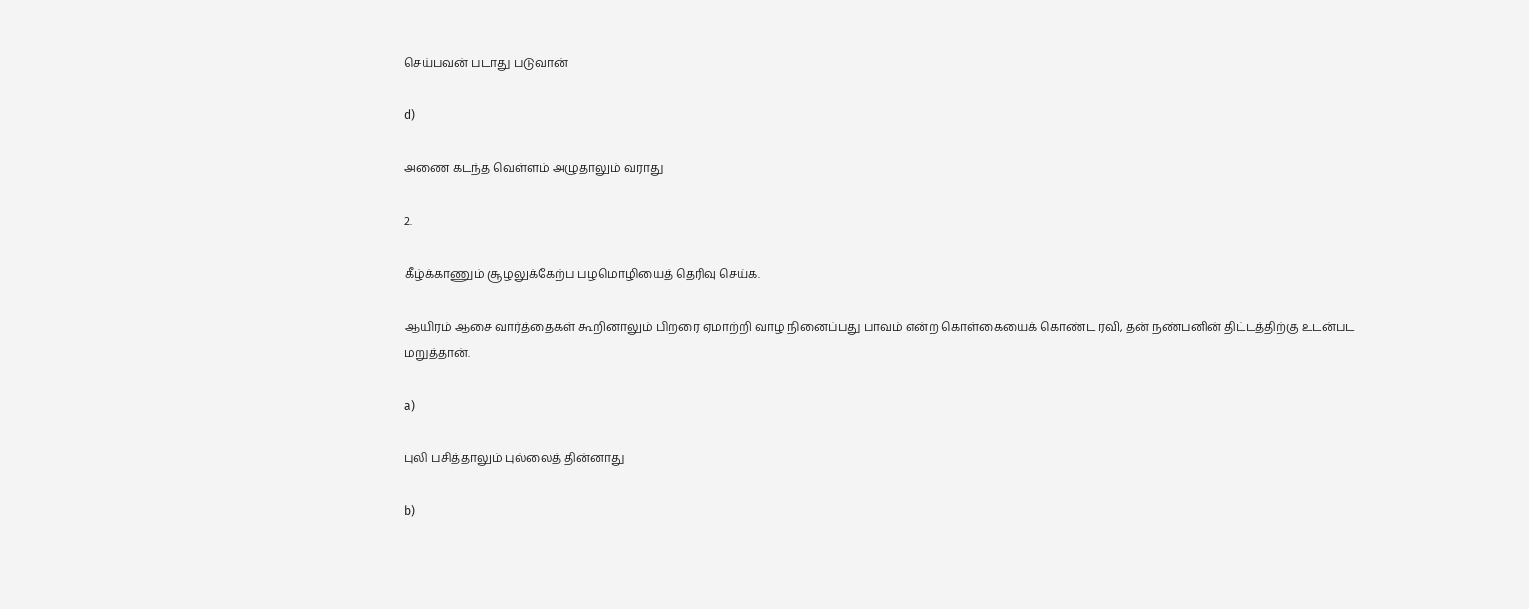செய்பவன் படாது படுவான்

d)

அணை கடந்த வெள்ளம் அழுதாலும் வராது

2.

கீழ்க்காணும் சூழலுக்கேற்ப பழமொழியைத் தெரிவு செய்க.

ஆயிரம் ஆசை வார்த்தைகள் கூறினாலும் பிறரை ஏமாற்றி வாழ நினைப்பது பாவம் என்ற கொள்கையைக் கொண்ட ரவி, தன் நண்பனின் திட்டத்திற்கு உடன்பட மறுத்தான்.

a)

புலி பசித்தாலும் புல்லைத் தின்னாது

b)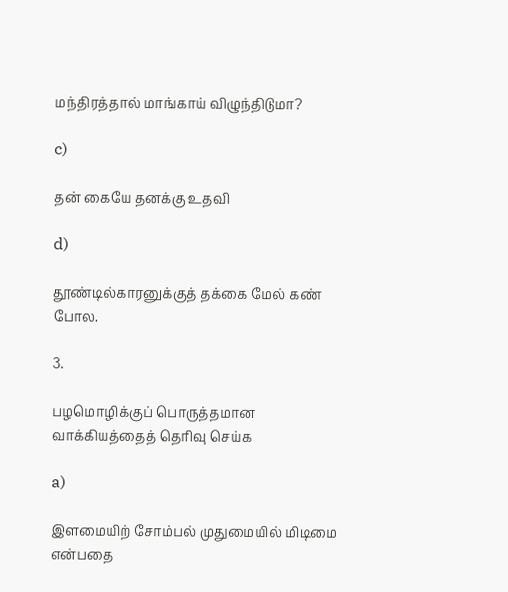மந்திரத்தால் மாங்காய் விழுந்திடுமா?

c)

தன் கையே தனக்கு உதவி

d)

தூண்டில்காரனுக்குத் தக்கை மேல் கண் போல.

3.

பழமொழிக்குப் பொருத்தமான வாக்கியத்தைத் தெரிவு செய்க

a)

இளமையிற் சோம்பல் முதுமையில் மிடிமை என்பதை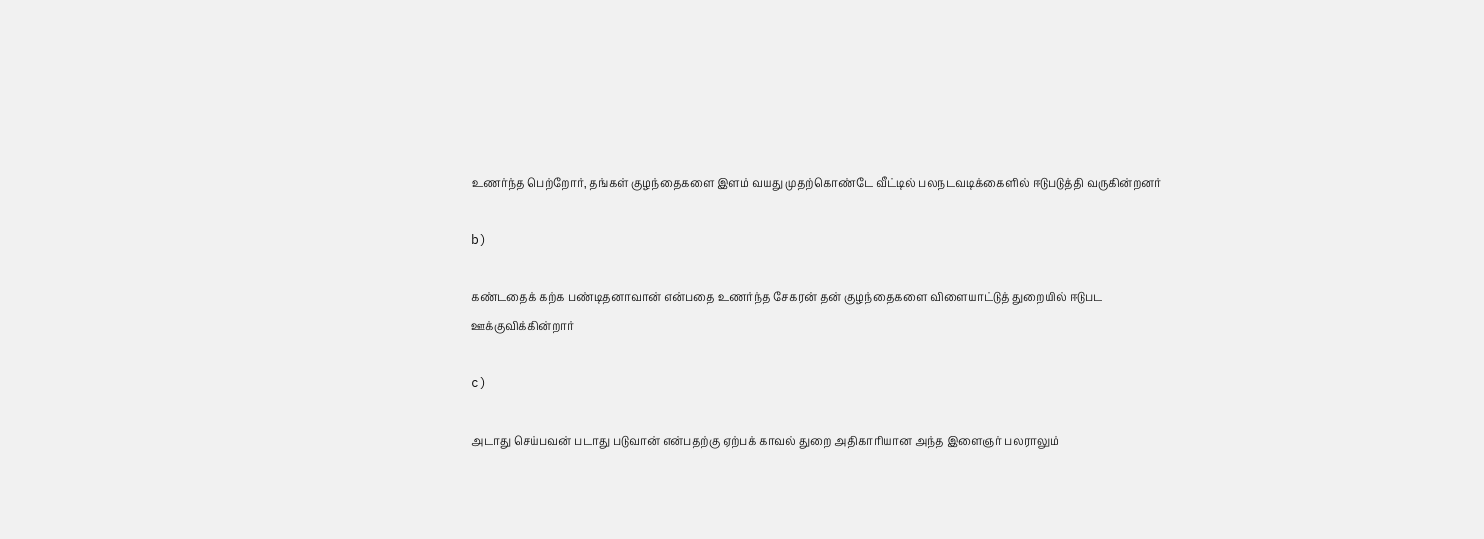உணர்ந்த பெற்றோர், தங்கள் குழந்தைகளை இளம் வயது முதற்கொண்டே வீட்டில் பலநடவடிக்கைளில் ஈடுபடுத்தி வருகின்றனர்

b)

கண்டதைக் கற்க பண்டிதனாவான் என்பதை உணர்ந்த சேகரன் தன் குழந்தைகளை விளையாட்டுத் துறையில் ஈடுபட ஊக்குவிக்கின்றார்

c)

அடாது செய்பவன் படாது படுவான் என்பதற்கு ஏற்பக் காவல் துறை அதிகாரியான அந்த இளைஞர் பலராலும்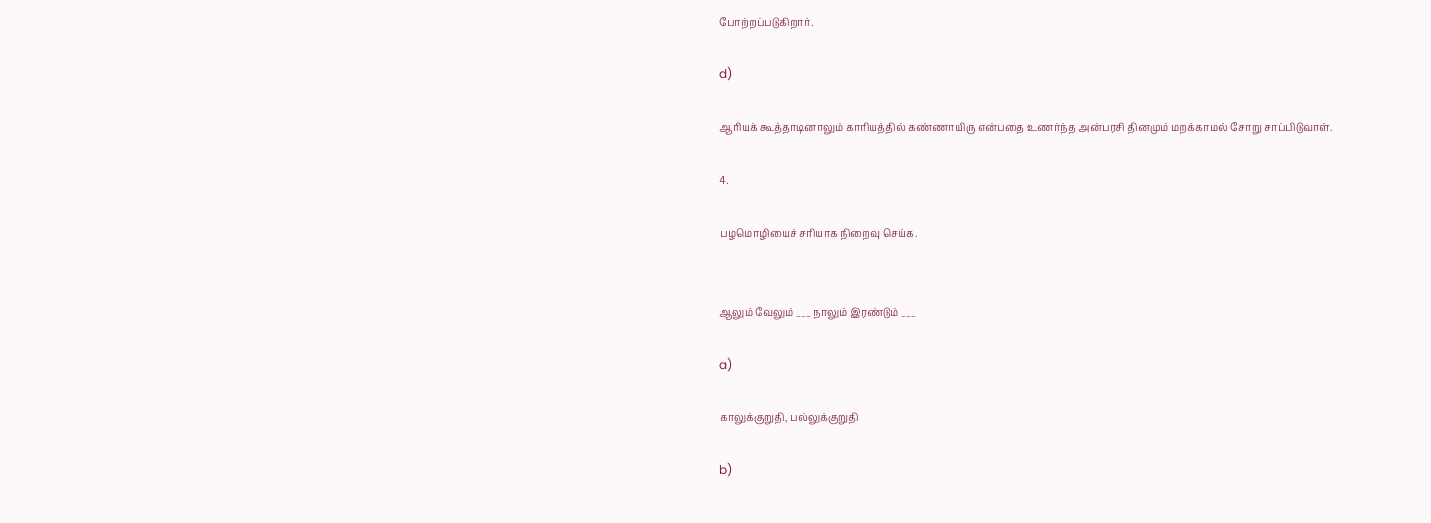போற்றப்படுகிறார்.

d)

ஆரியக் கூத்தாடினாலும் காரியத்தில் கண்ணாயிரு என்பதை உணர்ந்த அன்பரசி தினமும் மறக்காமல் சோறு சாப்பிடுவாள்.

4.

பழமொழியைச் சரியாக நிறைவு செய்க.


ஆலும் வேலும் ___ நாலும் இரண்டும் ___

a)

காலுக்குறுதி, பல்லுக்குறுதி

b)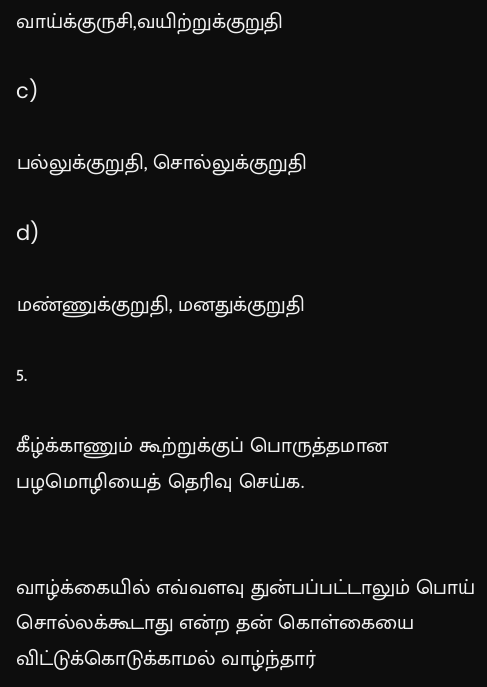வாய்க்குருசி,வயிற்றுக்குறுதி

c)

பல்லுக்குறுதி, சொல்லுக்குறுதி

d)

மண்ணுக்குறுதி, மனதுக்குறுதி

5.

கீழ்க்காணும் கூற்றுக்குப் பொருத்தமான பழமொழியைத் தெரிவு செய்க.


வாழ்க்கையில் எவ்வளவு துன்பப்பட்டாலும் பொய் சொல்லக்கூடாது என்ற தன் கொள்கையை விட்டுக்கொடுக்காமல் வாழ்ந்தார்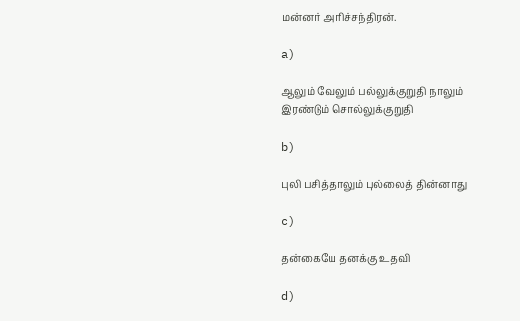மன்னர் அரிச்சந்திரன்.

a)

ஆலும் வேலும் பல்லுக்குறுதி நாலும் இரண்டும் சொல்லுக்குறுதி

b)

புலி பசித்தாலும் புல்லைத் தின்னாது

c)

தன்கையே தனக்கு உதவி

d)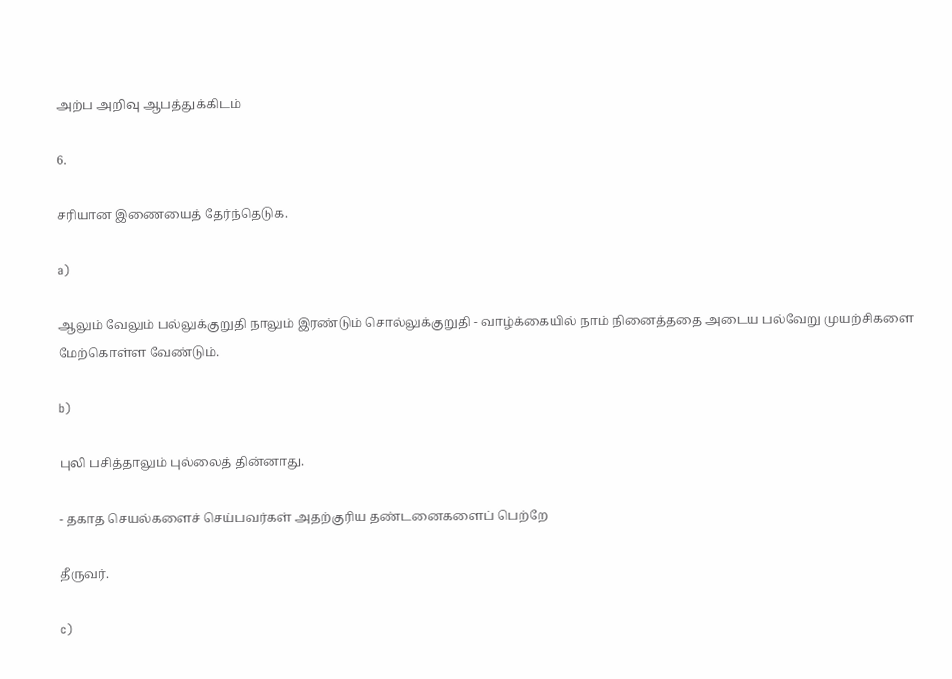அற்ப அறிவு ஆபத்துக்கிடம்

6.

சரியான இணையைத் தேர்ந்தெடுக.

a)

ஆலும் வேலும் பல்லுக்குறுதி நாலும் இரண்டும் சொல்லுக்குறுதி - வாழ்க்கையில் நாம் நினைத்ததை அடைய பல்வேறு முயற்சிகளை மேற்கொள்ள வேண்டும்.

b)

புலி பசித்தாலும் புல்லைத் தின்னாது.

- தகாத செயல்களைச் செய்பவர்கள் அதற்குரிய தண்டனைகளைப் பெற்றே

தீருவர்.

c)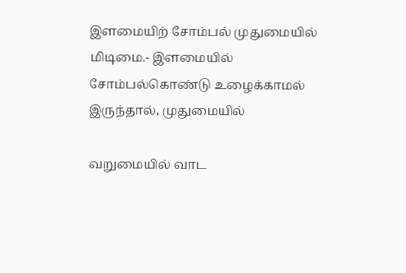இளமையிற் சோம்பல் முதுமையில் மிடிமை.- இளமையில் சோம்பல்கொண்டு உழைக்காமல் இருந்தால், முதுமையில்

வறுமையில் வாட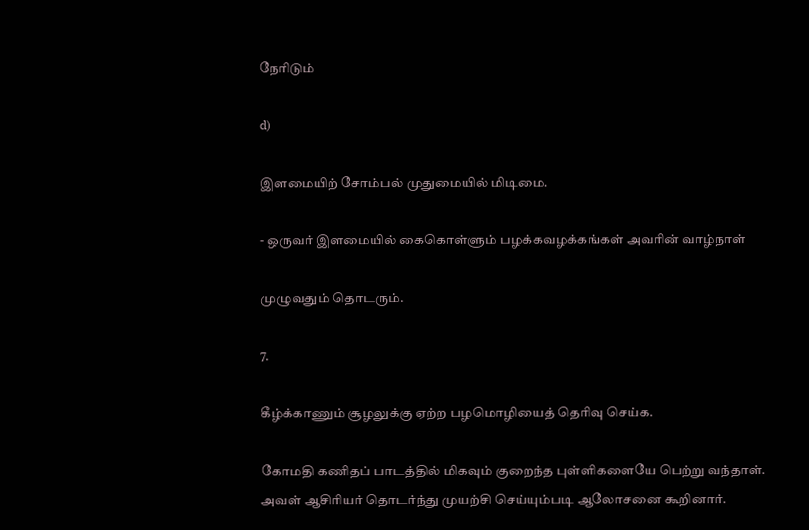நேரிடும்

d)

இளமையிற் சோம்பல் முதுமையில் மிடிமை.

- ஒருவர் இளமையில் கைகொள்ளும் பழக்கவழக்கங்கள் அவரின் வாழ்நாள்

முழுவதும் தொடரும்.

7.

கீழ்க்காணும் சூழலுக்கு ஏற்ற பழமொழியைத் தெரிவு செய்க.

கோமதி கணிதப் பாடத்தில் மிகவும் குறைந்த புள்ளிகளையே பெற்று வந்தாள். அவள் ஆசிரியர் தொடர்ந்து முயற்சி செய்யும்படி ஆலோசனை கூறினார்.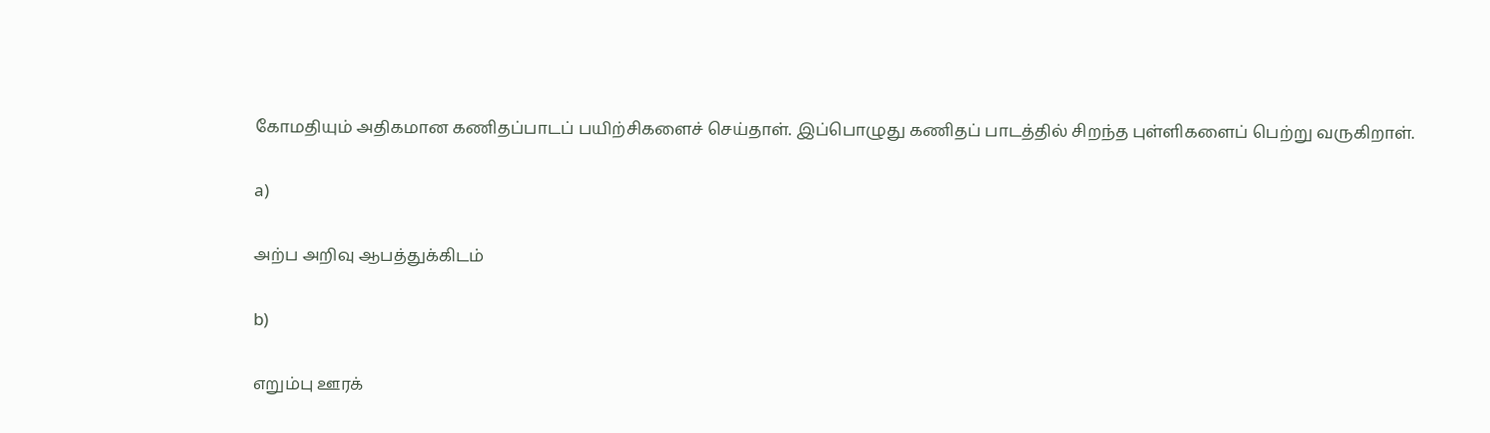கோமதியும் அதிகமான கணிதப்பாடப் பயிற்சிகளைச் செய்தாள். இப்பொழுது கணிதப் பாடத்தில் சிறந்த புள்ளிகளைப் பெற்று வருகிறாள்.

a)

அற்ப அறிவு ஆபத்துக்கிடம்

b)

எறும்பு ஊரக்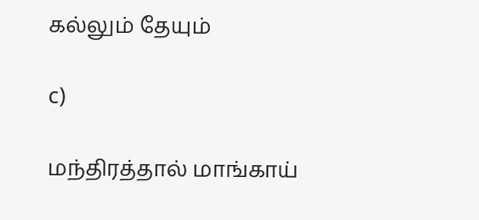கல்லும் தேயும்

c)

மந்திரத்தால் மாங்காய்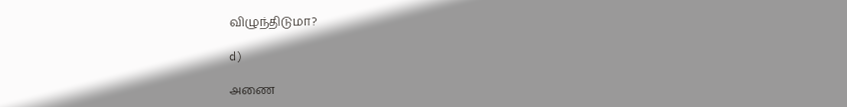விழுந்திடுமா?

d)

அணை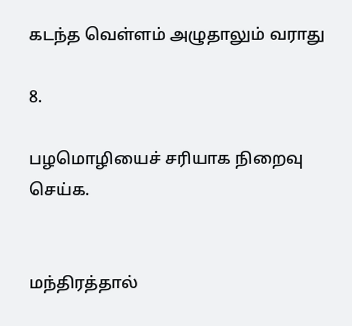கடந்த வெள்ளம் அழுதாலும் வராது

8.

பழமொழியைச் சரியாக நிறைவு செய்க.


மந்திரத்தால்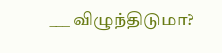___ விழுந்திடுமா?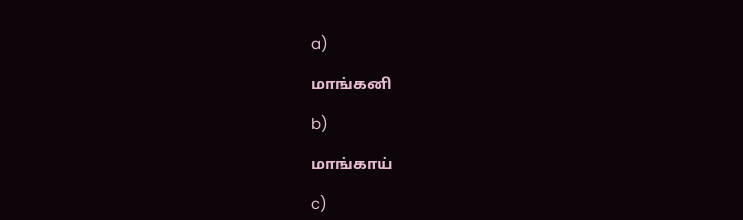a)

மாங்கனி

b)

மாங்காய்

c)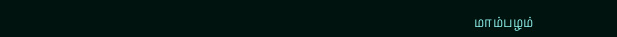மாம்பழம்